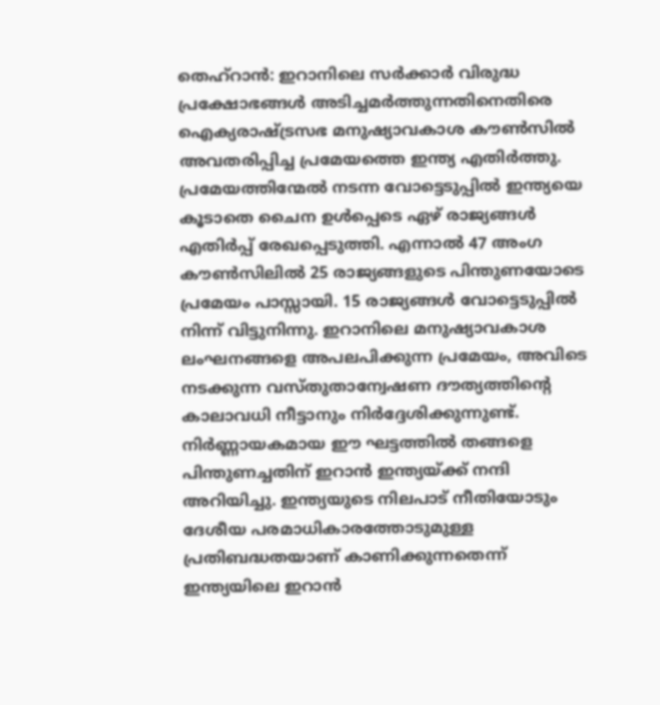തെഹ്റാൻ: ഇറാനിലെ സർക്കാർ വിരുദ്ധ പ്രക്ഷോഭങ്ങൾ അടിച്ചമർത്തുന്നതിനെതിരെ ഐക്യരാഷ്ട്രസഭ മനുഷ്യാവകാശ കൗൺസിൽ അവതരിപ്പിച്ച പ്രമേയത്തെ ഇന്ത്യ എതിർത്തു. പ്രമേയത്തിന്മേൽ നടന്ന വോട്ടെടുപ്പിൽ ഇന്ത്യയെ കൂടാതെ ചൈന ഉൾപ്പെടെ ഏഴ് രാജ്യങ്ങൾ എതിർപ്പ് രേഖപ്പെടുത്തി. എന്നാൽ 47 അംഗ കൗൺസിലിൽ 25 രാജ്യങ്ങളുടെ പിന്തുണയോടെ പ്രമേയം പാസ്സായി. 15 രാജ്യങ്ങൾ വോട്ടെടുപ്പിൽ നിന്ന് വിട്ടുനിന്നു. ഇറാനിലെ മനുഷ്യാവകാശ ലംഘനങ്ങളെ അപലപിക്കുന്ന പ്രമേയം, അവിടെ നടക്കുന്ന വസ്തുതാന്വേഷണ ദൗത്യത്തിന്റെ കാലാവധി നീട്ടാനും നിർദ്ദേശിക്കുന്നുണ്ട്.
നിർണ്ണായകമായ ഈ ഘട്ടത്തിൽ തങ്ങളെ പിന്തുണച്ചതിന് ഇറാൻ ഇന്ത്യയ്ക്ക് നന്ദി അറിയിച്ചു. ഇന്ത്യയുടെ നിലപാട് നീതിയോടും ദേശീയ പരമാധികാരത്തോടുമുള്ള പ്രതിബദ്ധതയാണ് കാണിക്കുന്നതെന്ന് ഇന്ത്യയിലെ ഇറാൻ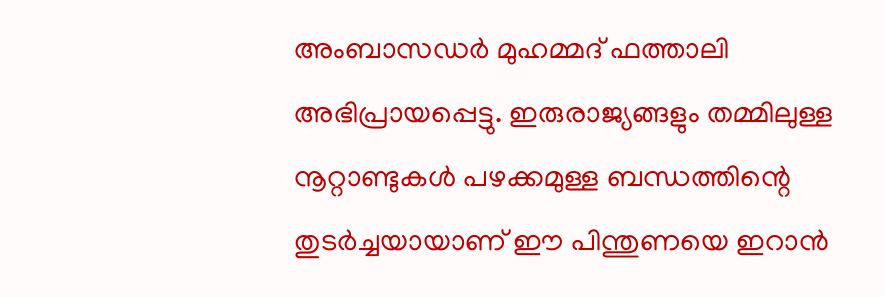അംബാസഡർ മുഹമ്മദ് ഫത്താലി അഭിപ്രായപ്പെട്ടു. ഇരുരാജ്യങ്ങളും തമ്മിലുള്ള നൂറ്റാണ്ടുകൾ പഴക്കമുള്ള ബന്ധത്തിന്റെ തുടർച്ചയായാണ് ഈ പിന്തുണയെ ഇറാൻ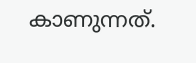കാണുന്നത്.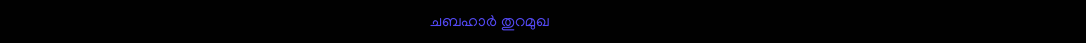ചബഹാർ തുറമുഖ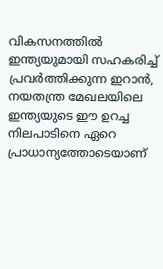വികസനത്തിൽ ഇന്ത്യയുമായി സഹകരിച്ച് പ്രവർത്തിക്കുന്ന ഇറാൻ, നയതന്ത്ര മേഖലയിലെ ഇന്ത്യയുടെ ഈ ഉറച്ച നിലപാടിനെ ഏറെ പ്രാധാന്യത്തോടെയാണ്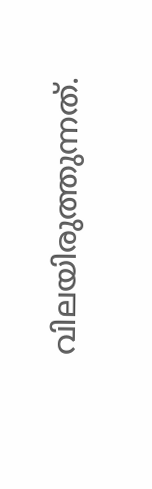വിലയിരുത്തുന്നത്.